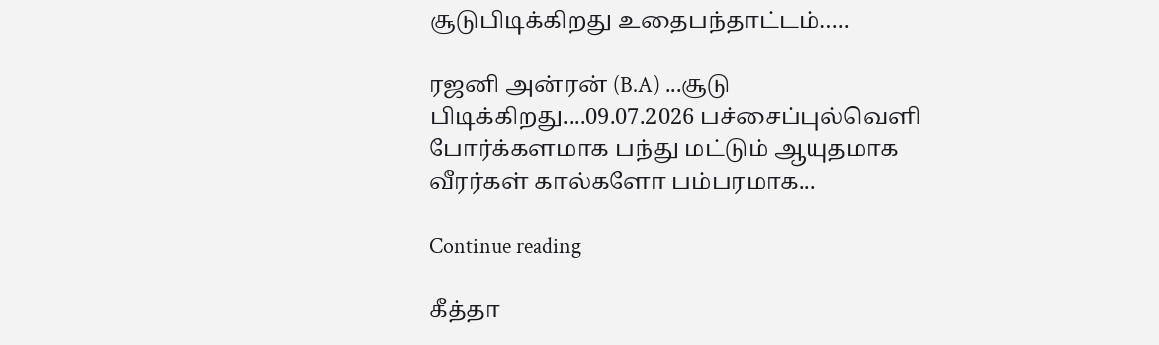சூடுபிடிக்கிறது உதைபந்தாட்டம்…..

ரஜனி அன்ரன் (B.A) ...சூடு பிடிக்கிறது....09.07.2026 பச்சைப்புல்வெளி போர்க்களமாக பந்து மட்டும் ஆயுதமாக வீரர்கள் கால்களோ பம்பரமாக...

Continue reading

கீத்தா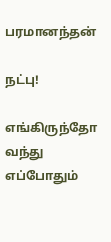பரமானந்தன்

நட்பு!

எங்கிருந்தோ வந்து
எப்போதும்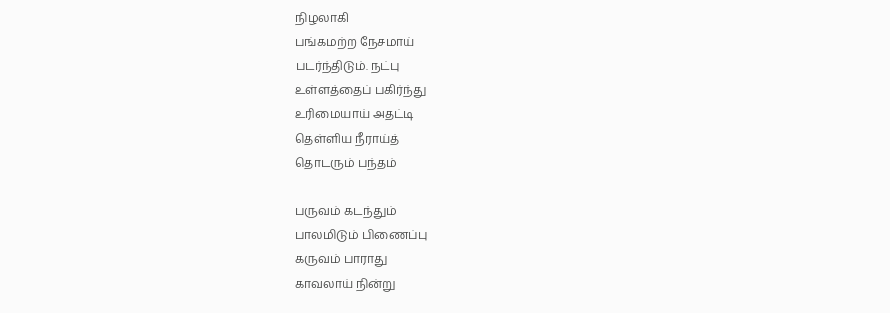நிழலாகி
பங்கமற்ற நேசமாய்
படர்ந்திடும். நட்பு
உள்ளத்தைப் பகிர்ந்து
உரிமையாய் அதட்டி
தெள்ளிய நீராய்த்
தொடரும் பந்தம்

பருவம் கடந்தும்
பாலமிடும் பிணைப்பு
கருவம் பாராது
காவலாய் நின்று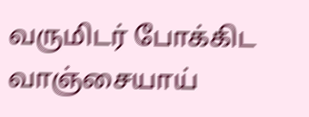வருமிடர் போக்கிட
வாஞ்சையாய்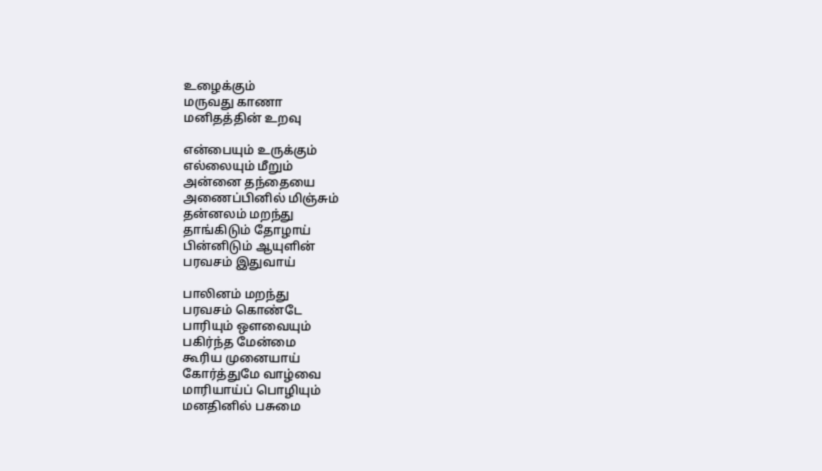உழைக்கும்
மருவது காணா
மனிதத்தின் உறவு

என்பையும் உருக்கும்
எல்லையும் மீறும்
அன்னை தந்தையை
அணைப்பினில் மிஞ்சும்
தன்னலம் மறந்து
தாங்கிடும் தோழாய்
பின்னிடும் ஆயுளின்
பரவசம் இதுவாய்

பாலினம் மறந்து
பரவசம் கொண்டே
பாரியும் ஔவையும்
பகிர்ந்த மேன்மை
கூரிய முனையாய்
கோர்த்துமே வாழ்வை
மாரியாய்ப் பொழியும்
மனதினில் பசுமை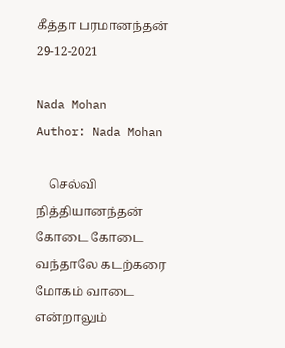கீத்தா பரமானந்தன்
29-12-2021

Nada Mohan
Author: Nada Mohan

    செல்வி நித்தியானந்தன் கோடை கோடை வந்தாலே கடற்கரை மோகம் வாடை என்றாலும்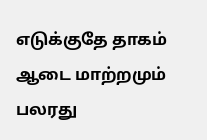எடுக்குதே தாகம் ஆடை மாற்றமும் பலரது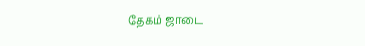தேகம் ஜாடை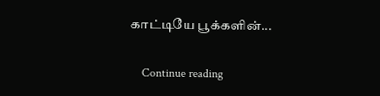காட்டியே பூக்களின்...

    Continue reading